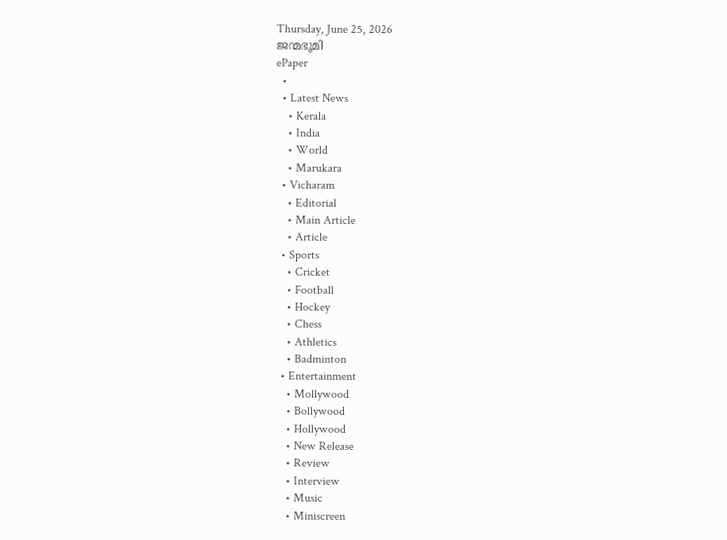Thursday, June 25, 2026
ജന്മഭൂമി
ePaper
  •
  • Latest News
    • Kerala
    • India
    • World
    • Marukara
  • Vicharam
    • Editorial
    • Main Article
    • Article
  • Sports
    • Cricket
    • Football
    • Hockey
    • Chess
    • Athletics
    • Badminton
  • Entertainment
    • Mollywood
    • Bollywood
    • Hollywood
    • New Release
    • Review
    • Interview
    • Music
    • Miniscreen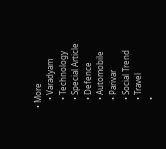• More
    • Varadyam
    • Technology
    • Special Article
    • Defence
    • Automobile
    • Parivar
    • Social Trend
    • Travel
    •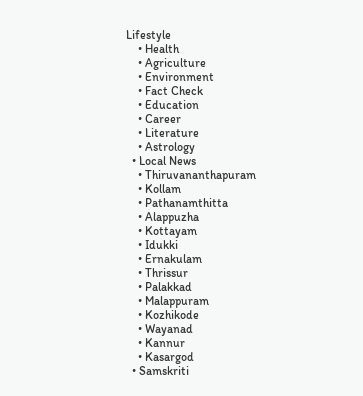Lifestyle
    • Health
    • Agriculture
    • Environment
    • Fact Check
    • Education
    • Career
    • Literature
    • Astrology
  • Local News
    • Thiruvananthapuram
    • Kollam
    • Pathanamthitta
    • Alappuzha
    • Kottayam
    • Idukki
    • Ernakulam
    • Thrissur
    • Palakkad
    • Malappuram
    • Kozhikode
    • Wayanad
    • Kannur
    • Kasargod
  • Samskriti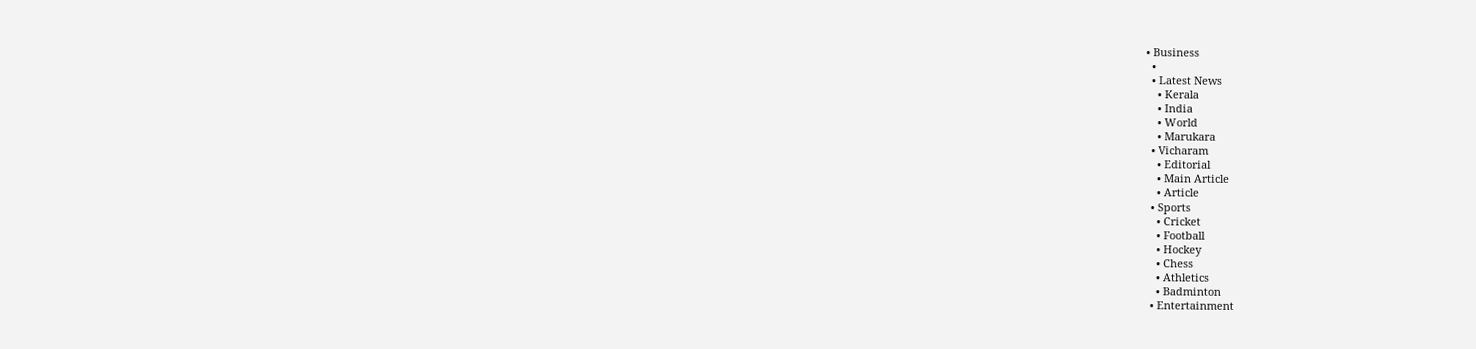• Business
  •
  • Latest News
    • Kerala
    • India
    • World
    • Marukara
  • Vicharam
    • Editorial
    • Main Article
    • Article
  • Sports
    • Cricket
    • Football
    • Hockey
    • Chess
    • Athletics
    • Badminton
  • Entertainment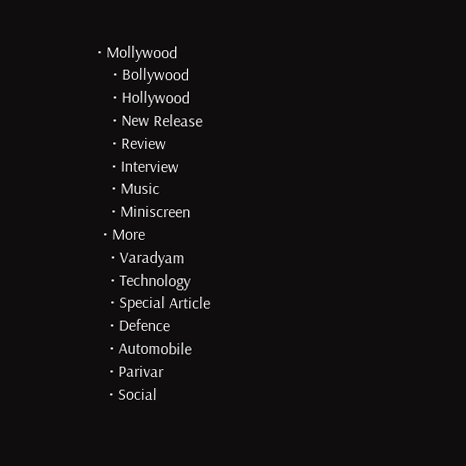• Mollywood
    • Bollywood
    • Hollywood
    • New Release
    • Review
    • Interview
    • Music
    • Miniscreen
  • More
    • Varadyam
    • Technology
    • Special Article
    • Defence
    • Automobile
    • Parivar
    • Social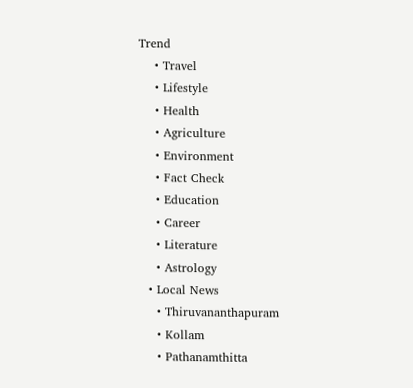Trend
    • Travel
    • Lifestyle
    • Health
    • Agriculture
    • Environment
    • Fact Check
    • Education
    • Career
    • Literature
    • Astrology
  • Local News
    • Thiruvananthapuram
    • Kollam
    • Pathanamthitta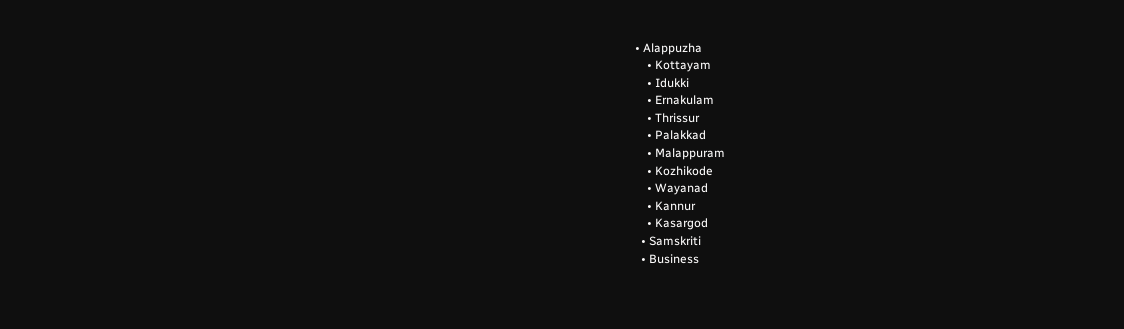• Alappuzha
    • Kottayam
    • Idukki
    • Ernakulam
    • Thrissur
    • Palakkad
    • Malappuram
    • Kozhikode
    • Wayanad
    • Kannur
    • Kasargod
  • Samskriti
  • Business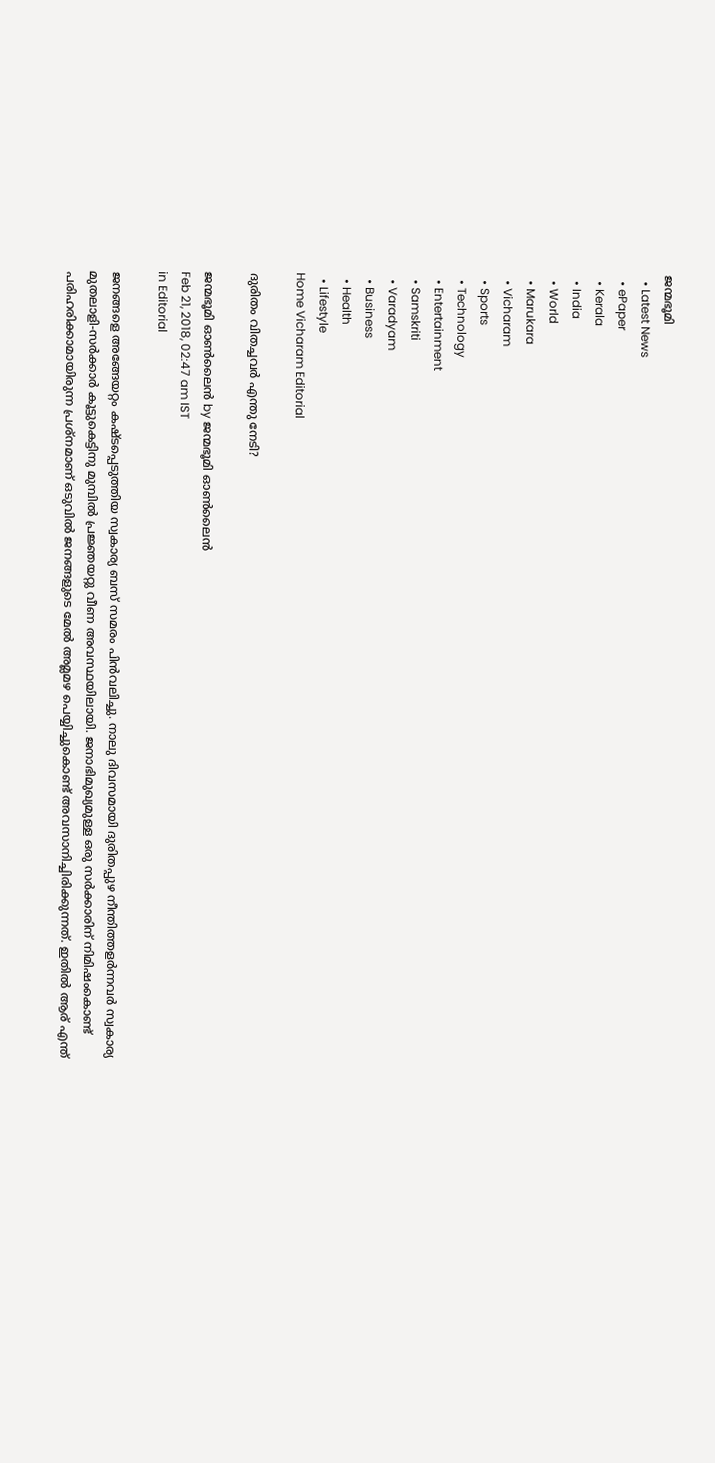ജന്മഭൂമി
  • Latest News
  • ePaper
  • Kerala
  • India
  • World
  • Marukara
  • Vicharam
  • Sports
  • Technology
  • Entertainment
  • Samskriti
  • Varadyam
  • Business
  • Health
  • Lifestyle
Home Vicharam Editorial

ദുരിതം വിതച്ചവര്‍ എന്തു നേടി?

ജന്മഭൂമി ഓണ്‍ലൈന്‍ by ജന്മഭൂമി ഓണ്‍ലൈന്‍
Feb 21, 2018, 02:47 am IST
in Editorial

ജനങ്ങളെ അങ്ങേയറ്റം കഷ്ടപ്പെടുത്തിയ സ്വകാര്യ ബസ് സമരം പിന്‍വലിച്ചു. നാലു ദിവസമായി ദുരിതപ്പുഴ നീന്തിത്തളര്‍ന്നവര്‍ സ്വകാര്യ മുതലാളി-സര്‍ക്കാര്‍ കൂട്ടുകെട്ടിനു മുമ്പില്‍ പ്രജ്ഞയറ്റു വീണ അവസ്ഥയിലായി. ജനാഭിമുഖ്യമുള്ള ഒരു സര്‍ക്കാരിന് നിമിഷംകൊണ്ട് പരിഹരിക്കാമായിരുന്ന പ്രശ്‌നമാണ് ഒടുവില്‍ ജനങ്ങളുടെ മേല്‍ അമ്ലമഴ പെയ്യിച്ചുകൊണ്ട് അവസാനിച്ചിരിക്കുന്നത്. ഇതില്‍ ആര് എന്ത്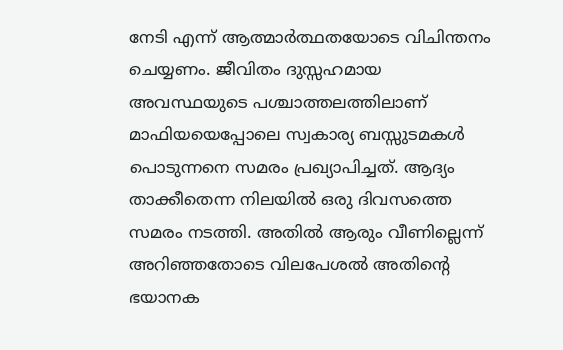നേടി എന്ന് ആത്മാര്‍ത്ഥതയോടെ വിചിന്തനം ചെയ്യണം. ജീവിതം ദുസ്സഹമായ അവസ്ഥയുടെ പശ്ചാത്തലത്തിലാണ് മാഫിയയെപ്പോലെ സ്വകാര്യ ബസ്സുടമകള്‍ പൊടുന്നനെ സമരം പ്രഖ്യാപിച്ചത്. ആദ്യം താക്കീതെന്ന നിലയില്‍ ഒരു ദിവസത്തെ സമരം നടത്തി. അതില്‍ ആരും വീണില്ലെന്ന് അറിഞ്ഞതോടെ വിലപേശല്‍ അതിന്റെ ഭയാനക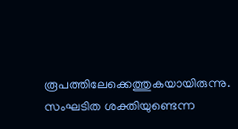രൂപത്തിലേക്കെത്തുകയായിരുന്നു. സംഘടിത ശക്തിയുണ്ടെന്ന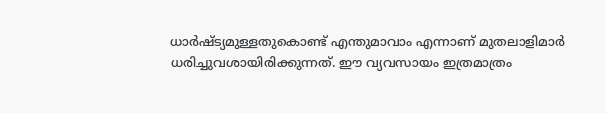ധാര്‍ഷ്ട്യമുള്ളതുകൊണ്ട് എന്തുമാവാം എന്നാണ് മുതലാളിമാര്‍ ധരിച്ചുവശായിരിക്കുന്നത്. ഈ വ്യവസായം ഇത്രമാത്രം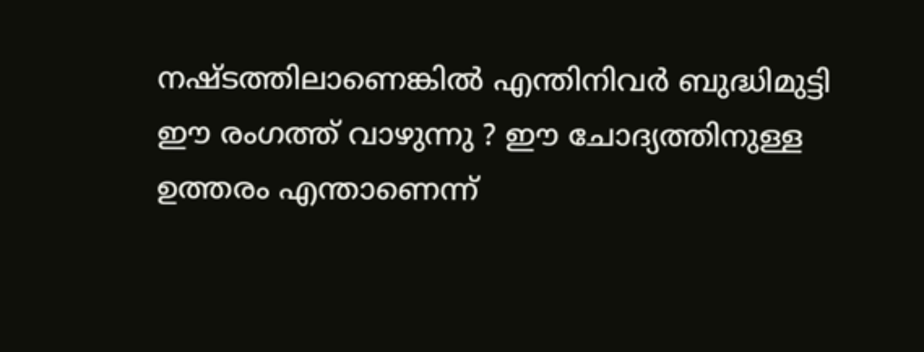നഷ്ടത്തിലാണെങ്കില്‍ എന്തിനിവര്‍ ബുദ്ധിമുട്ടി ഈ രംഗത്ത് വാഴുന്നു ? ഈ ചോദ്യത്തിനുള്ള ഉത്തരം എന്താണെന്ന്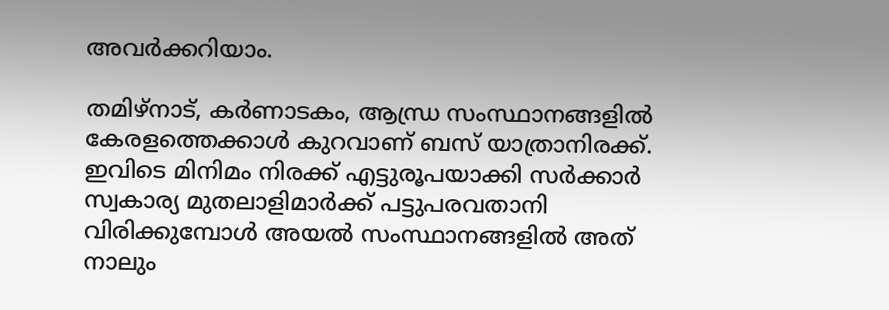അവര്‍ക്കറിയാം.

തമിഴ്‌നാട്, കര്‍ണാടകം, ആന്ധ്ര സംസ്ഥാനങ്ങളില്‍ കേരളത്തെക്കാള്‍ കുറവാണ് ബസ് യാത്രാനിരക്ക്. ഇവിടെ മിനിമം നിരക്ക് എട്ടുരൂപയാക്കി സര്‍ക്കാര്‍ സ്വകാര്യ മുതലാളിമാര്‍ക്ക് പട്ടുപരവതാനി വിരിക്കുമ്പോള്‍ അയല്‍ സംസ്ഥാനങ്ങളില്‍ അത് നാലും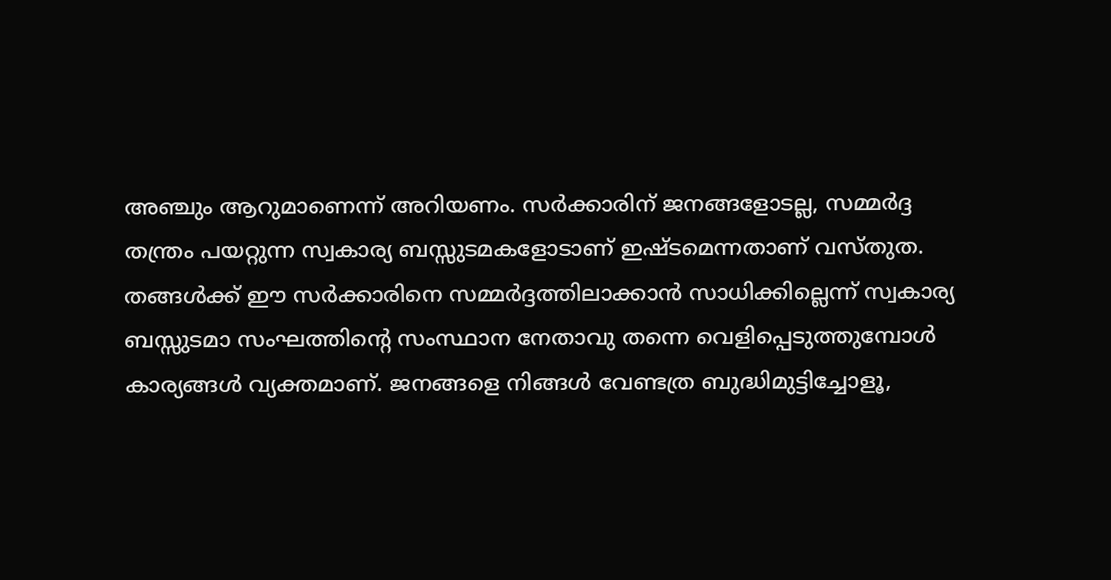അഞ്ചും ആറുമാണെന്ന് അറിയണം. സര്‍ക്കാരിന് ജനങ്ങളോടല്ല, സമ്മര്‍ദ്ദ തന്ത്രം പയറ്റുന്ന സ്വകാര്യ ബസ്സുടമകളോടാണ് ഇഷ്ടമെന്നതാണ് വസ്തുത. തങ്ങള്‍ക്ക് ഈ സര്‍ക്കാരിനെ സമ്മര്‍ദ്ദത്തിലാക്കാന്‍ സാധിക്കില്ലെന്ന് സ്വകാര്യ ബസ്സുടമാ സംഘത്തിന്റെ സംസ്ഥാന നേതാവു തന്നെ വെളിപ്പെടുത്തുമ്പോള്‍ കാര്യങ്ങള്‍ വ്യക്തമാണ്. ജനങ്ങളെ നിങ്ങള്‍ വേണ്ടത്ര ബുദ്ധിമുട്ടിച്ചോളൂ,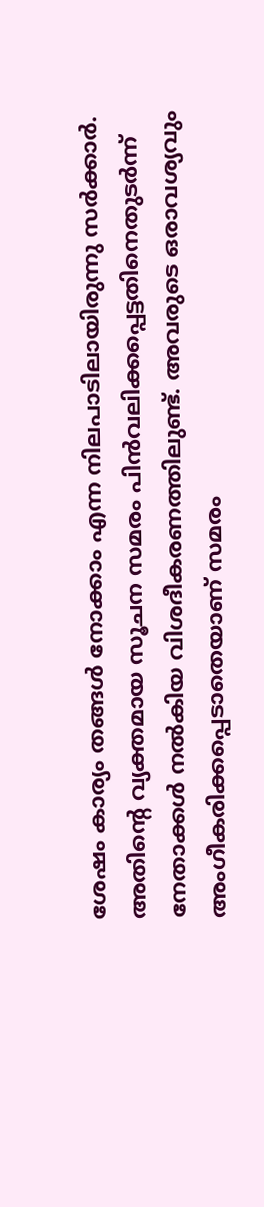ശേഷം കാര്യം തങ്ങള്‍ നോക്കാം എന്ന നിലപാടിലായിരുന്നു സര്‍ക്കാര്‍. അതിന്റെ വ്യക്തമായ സൂചന സമരം പിന്‍വലിക്കപ്പെട്ടതിനെതുടര്‍ന്ന് നേതാക്കള്‍ നല്‍കിയ വിശദീകരണത്തിലുണ്ട്. അവരുടെ ഒരാവശ്യവും അംഗീകരിക്കപ്പെടാതെയാണ് സമരം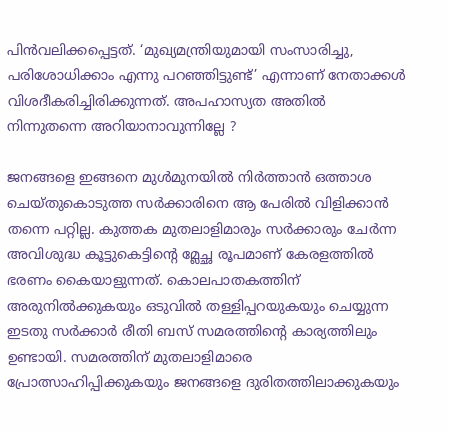പിന്‍വലിക്കപ്പെട്ടത്. ‘മുഖ്യമന്ത്രിയുമായി സംസാരിച്ചു, പരിശോധിക്കാം എന്നു പറഞ്ഞിട്ടുണ്ട്’ എന്നാണ് നേതാക്കള്‍ വിശദീകരിച്ചിരിക്കുന്നത്. അപഹാസ്യത അതില്‍ നിന്നുതന്നെ അറിയാനാവുന്നില്ലേ ?

ജനങ്ങളെ ഇങ്ങനെ മുള്‍മുനയില്‍ നിര്‍ത്താന്‍ ഒത്താശ ചെയ്തുകൊടുത്ത സര്‍ക്കാരിനെ ആ പേരില്‍ വിളിക്കാന്‍ തന്നെ പറ്റില്ല. കുത്തക മുതലാളിമാരും സര്‍ക്കാരും ചേര്‍ന്ന അവിശുദ്ധ കൂട്ടുകെട്ടിന്റെ മ്ലേച്ഛ രൂപമാണ് കേരളത്തില്‍ ഭരണം കൈയാളുന്നത്. കൊലപാതകത്തിന് അരുനില്‍ക്കുകയും ഒടുവില്‍ തള്ളിപ്പറയുകയും ചെയ്യുന്ന ഇടതു സര്‍ക്കാര്‍ രീതി ബസ് സമരത്തിന്റെ കാര്യത്തിലും ഉണ്ടായി. സമരത്തിന് മുതലാളിമാരെ പ്രോത്സാഹിപ്പിക്കുകയും ജനങ്ങളെ ദുരിതത്തിലാക്കുകയും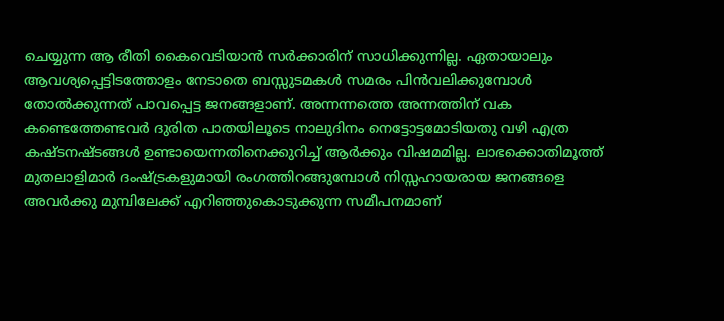ചെയ്യുന്ന ആ രീതി കൈവെടിയാന്‍ സര്‍ക്കാരിന് സാധിക്കുന്നില്ല. ഏതായാലും ആവശ്യപ്പെട്ടിടത്തോളം നേടാതെ ബസ്സുടമകള്‍ സമരം പിന്‍വലിക്കുമ്പോള്‍ തോല്‍ക്കുന്നത് പാവപ്പെട്ട ജനങ്ങളാണ്. അന്നന്നത്തെ അന്നത്തിന് വക കണ്ടെത്തേണ്ടവര്‍ ദുരിത പാതയിലൂടെ നാലുദിനം നെട്ടോട്ടമോടിയതു വഴി എത്ര കഷ്ടനഷ്ടങ്ങള്‍ ഉണ്ടായെന്നതിനെക്കുറിച്ച് ആര്‍ക്കും വിഷമമില്ല. ലാഭക്കൊതിമൂത്ത് മുതലാളിമാര്‍ ദംഷ്‌ട്രകളുമായി രംഗത്തിറങ്ങുമ്പോള്‍ നിസ്സഹായരായ ജനങ്ങളെ അവര്‍ക്കു മുമ്പിലേക്ക് എറിഞ്ഞുകൊടുക്കുന്ന സമീപനമാണ്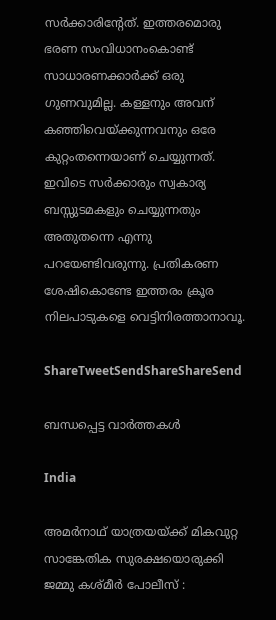സര്‍ക്കാരിന്റേത്. ഇത്തരമൊരു ഭരണ സംവിധാനംകൊണ്ട് സാധാരണക്കാര്‍ക്ക് ഒരു ഗുണവുമില്ല. കള്ളനും അവന് കഞ്ഞിവെയ്‌ക്കുന്നവനും ഒരേ കുറ്റംതന്നെയാണ് ചെയ്യുന്നത്. ഇവിടെ സര്‍ക്കാരും സ്വകാര്യ ബസ്സുടമകളും ചെയ്യുന്നതും അതുതന്നെ എന്നു പറയേണ്ടിവരുന്നു. പ്രതികരണ ശേഷികൊണ്ടേ ഇത്തരം ക്രൂര നിലപാടുകളെ വെട്ടിനിരത്താനാവൂ.

ShareTweetSendShareShareSend

ബന്ധപ്പെട്ട വാര്‍ത്തകള്‍

India

അമർനാഥ് യാത്രയയ്‌ക്ക് മികവുറ്റ സാങ്കേതിക സുരക്ഷയൊരുക്കി ജമ്മു കശ്മീർ പോലീസ് :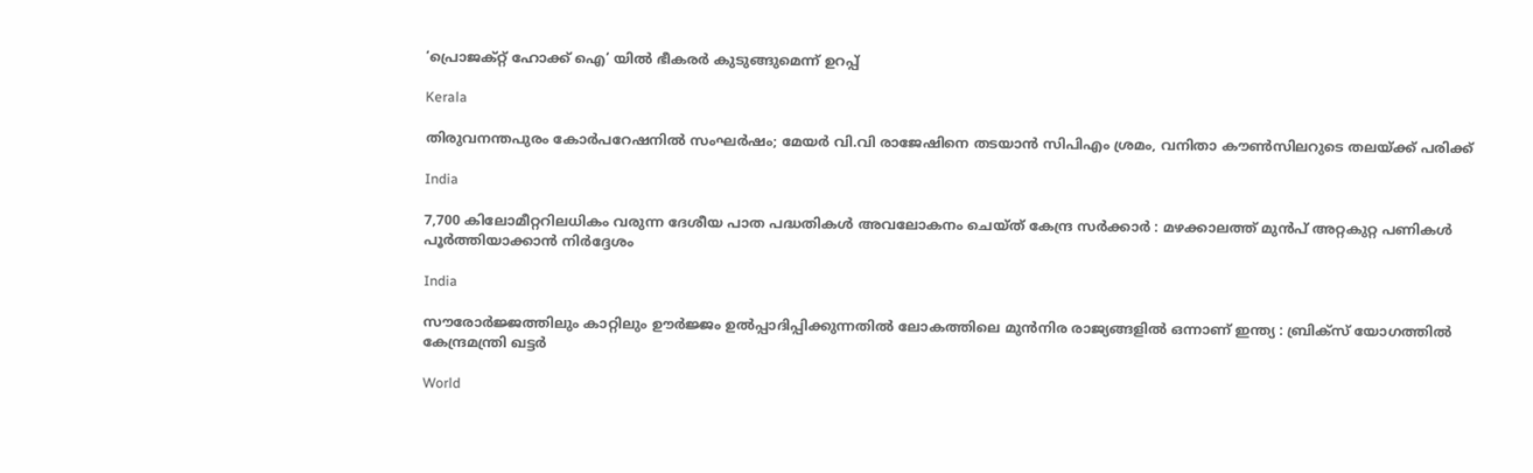‘പ്രൊജക്റ്റ് ഹോക്ക് ഐ’ യിൽ ഭീകരർ കുടുങ്ങുമെന്ന് ഉറപ്പ്

Kerala

തിരുവനന്തപുരം കോർപറേഷനിൽ സംഘർഷം; മേയർ വി.വി രാജേഷിനെ തടയാൻ സിപിഎം ശ്രമം, വനിതാ കൗൺസിലറുടെ തലയ്‌ക്ക് പരിക്ക്

India

7,700 കിലോമീറ്ററിലധികം വരുന്ന ദേശീയ പാത പദ്ധതികൾ അവലോകനം ചെയ്ത് കേന്ദ്ര സർക്കാർ : മഴക്കാലത്ത് മുൻപ് അറ്റകുറ്റ പണികൾ പൂർത്തിയാക്കാൻ നിർദ്ദേശം

India

സൗരോർജ്ജത്തിലും കാറ്റിലും ഊർജ്ജം ഉൽപ്പാദിപ്പിക്കുന്നതിൽ ലോകത്തിലെ മുൻനിര രാജ്യങ്ങളിൽ ഒന്നാണ് ഇന്ത്യ : ബ്രിക്സ് യോഗത്തിൽ കേന്ദ്രമന്ത്രി ഖട്ടർ

World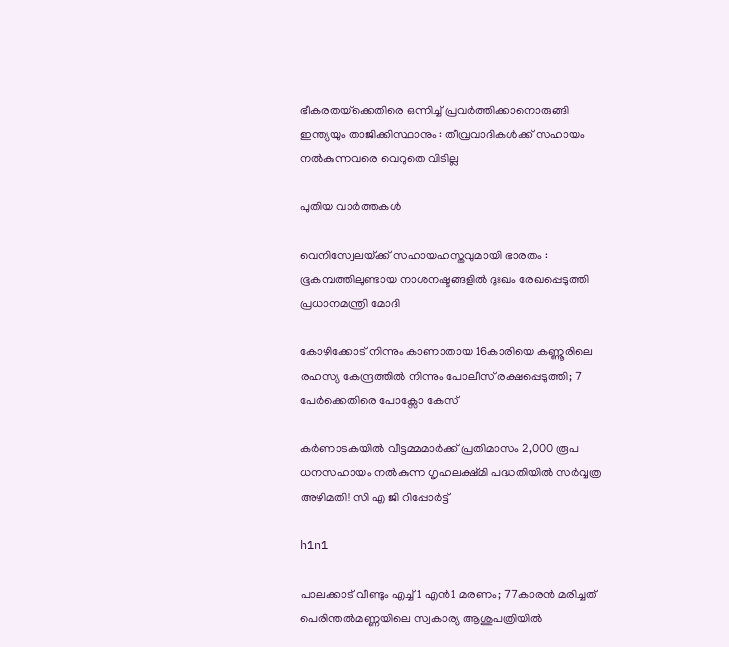ഭീകരതയ്‌ക്കെതിരെ ഒന്നിച്ച് പ്രവർത്തിക്കാനൊരുങ്ങി ഇന്ത്യയും താജിക്കിസ്ഥാനും : തീവ്രവാദികൾക്ക് സഹായം നൽകുന്നവരെ വെറുതെ വിടില്ല

പുതിയ വാര്‍ത്തകള്‍

വെനിസ്വേലയ്‌ക്ക് സഹായഹസ്തവുമായി ഭാരതം : ഭൂകമ്പത്തിലുണ്ടായ നാശനഷ്ടങ്ങളിൽ ദുഃഖം രേഖപ്പെടുത്തി പ്രധാനമന്ത്രി മോദി

കോഴിക്കോട് നിന്നും കാണാതായ 16കാരിയെ കണ്ണൂരിലെ രഹസ്യ കേന്ദ്രത്തിൽ നിന്നും പോലീസ് രക്ഷപ്പെടുത്തി; 7 പേർക്കെതിരെ പോക്സോ കേസ്

കർണാടകയിൽ വീട്ടമ്മമാർക്ക് പ്രതിമാസം 2,000 രൂപ ധനസഹായം നൽകുന്ന ഗൃഹലക്ഷ്മി പദ്ധതിയിൽ സർവ്വത്ര അഴിമതി! സി എ ജി റിപ്പോർട്ട്

h1n1

പാലക്കാട് വീണ്ടും എച്ച്1 എൻ1 മരണം; 77കാരൻ മരിച്ചത് പെരിന്തൽമണ്ണയിലെ സ്വകാര്യ ആശുപത്രിയിൽ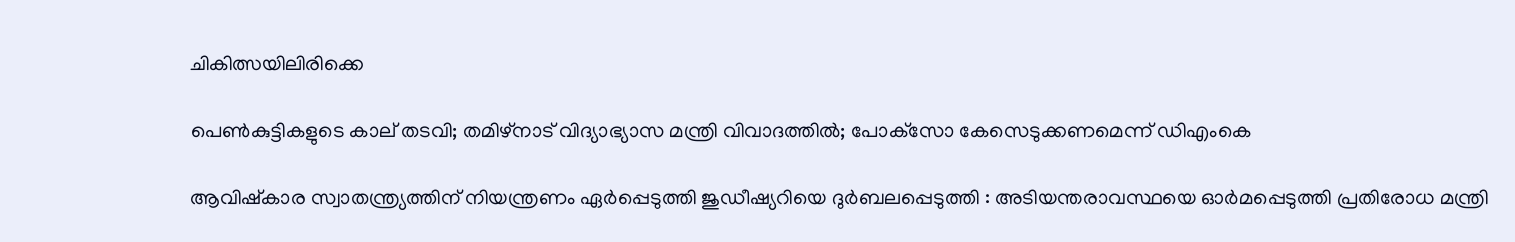ചികിത്സയിലിരിക്കെ

പെണ്‍കുട്ടികളുടെ കാല് തടവി; തമിഴ്‌നാട് വിദ്യാഭ്യാസ മന്ത്രി വിവാദത്തില്‍; പോക്‌സോ കേസെടുക്കണമെന്ന് ഡിഎംകെ

ആവിഷ്‌കാര സ്വാതന്ത്ര്യത്തിന് നിയന്ത്രണം ഏർപ്പെടുത്തി ജുഡീഷ്യറിയെ ദുർബലപ്പെടുത്തി : അടിയന്തരാവസ്ഥയെ ഓർമപ്പെടുത്തി പ്രതിരോധ മന്ത്രി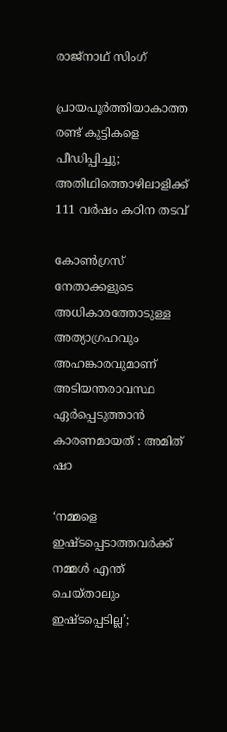രാജ്‌നാഥ് സിംഗ്

പ്രായപൂര്‍ത്തിയാകാത്ത രണ്ട് കുട്ടികളെ പീഡിപ്പിച്ചു; അതിഥിത്തൊഴിലാളിക്ക് 111 വര്‍ഷം കഠിന തടവ്

കോൺഗ്രസ് നേതാക്കളുടെ അധികാരത്തോടുള്ള അത്യാഗ്രഹവും അഹങ്കാരവുമാണ് അടിയന്തരാവസ്ഥ ഏർപ്പെടുത്താൻ കാരണമായത് : അമിത് ഷാ

‘നമ്മളെ ഇഷ്ടപ്പെടാത്തവർക്ക് നമ്മൾ എന്ത് ചെയ്താലും ഇഷ്ടപ്പെടില്ല’;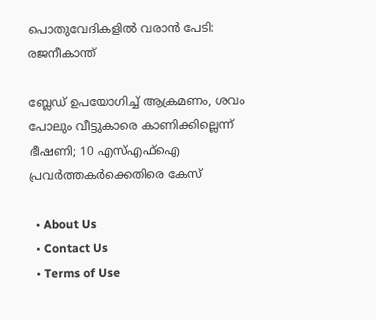പൊതുവേദികളിൽ വരാൻ പേടി: രജനീകാന്ത്

ബ്ലേഡ് ഉപയോഗിച്ച് ആക്രമണം, ശവം പോലും വീട്ടുകാരെ കാണിക്കില്ലെന്ന് ഭീഷണി; 10 എസ്എഫ്ഐ പ്രവർത്തകർക്കെതിരെ കേസ്

  • About Us
  • Contact Us
  • Terms of Use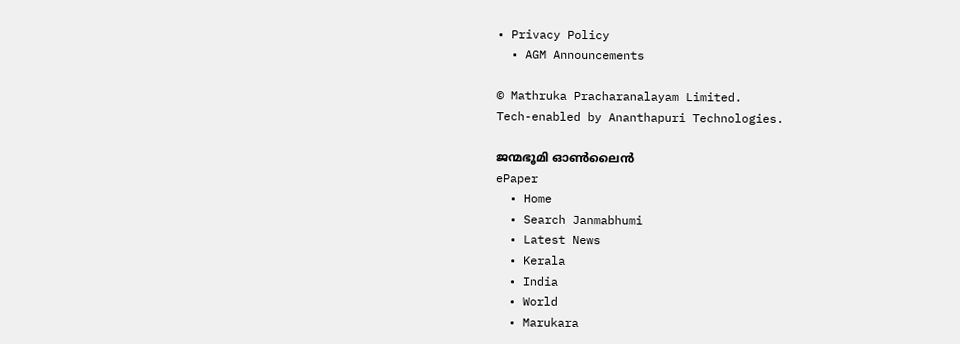• Privacy Policy
  • AGM Announcements

© Mathruka Pracharanalayam Limited.
Tech-enabled by Ananthapuri Technologies.

ജന്മഭൂമി ഓണ്‍ലൈന്‍
ePaper
  • Home
  • Search Janmabhumi
  • Latest News
  • Kerala
  • India
  • World
  • Marukara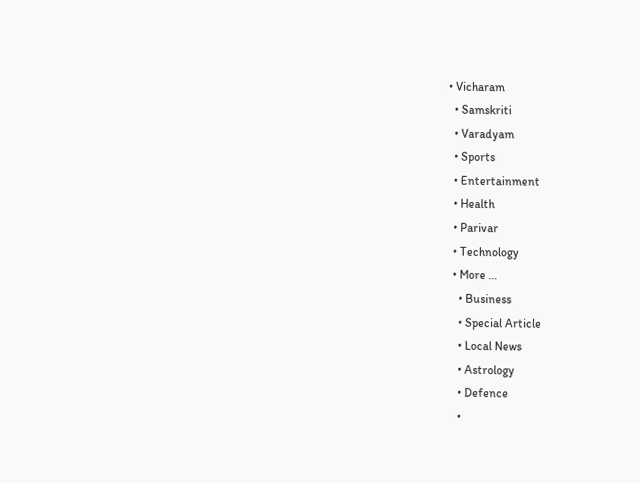• Vicharam
  • Samskriti
  • Varadyam
  • Sports
  • Entertainment
  • Health
  • Parivar
  • Technology
  • More …
    • Business
    • Special Article
    • Local News
    • Astrology
    • Defence
    •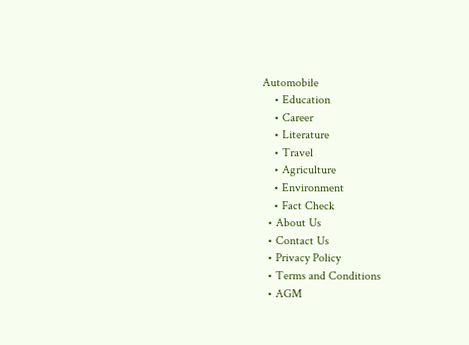Automobile
    • Education
    • Career
    • Literature
    • Travel
    • Agriculture
    • Environment
    • Fact Check
  • About Us
  • Contact Us
  • Privacy Policy
  • Terms and Conditions
  • AGM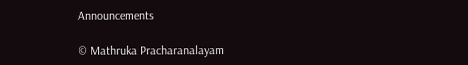Announcements

© Mathruka Pracharanalayam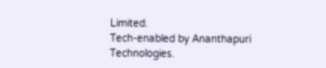Limited.
Tech-enabled by Ananthapuri Technologies.